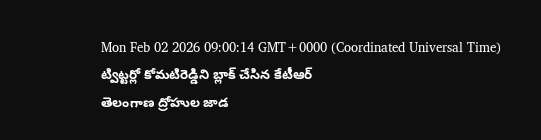Mon Feb 02 2026 09:00:14 GMT+0000 (Coordinated Universal Time)
ట్విట్టర్లో కోమటిరెడ్డిని బ్లాక్ చేసిన కేటీఆర్
తెలంగాణ ద్రోహుల జాడ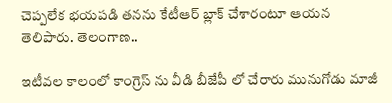చెప్పలేక భయపడి తనను కేటీఆర్ బ్లాక్ చేశారంటూ ఆయన తెలిపారు. తెలంగాణ..

ఇటీవల కాలంలో కాంగ్రెస్ ను వీడి బీజేపీ లో చేరారు మునుగోడు మాజీ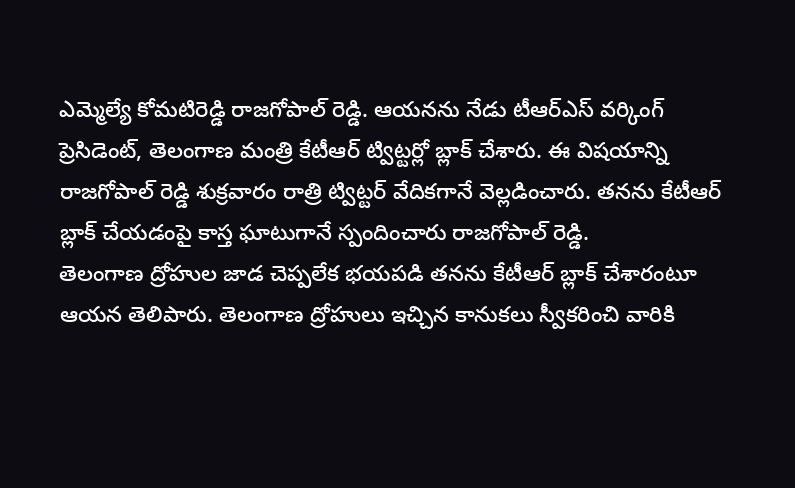ఎమ్మెల్యే కోమటిరెడ్డి రాజగోపాల్ రెడ్డి. ఆయనను నేడు టీఆర్ఎస్ వర్కింగ్ ప్రెసిడెంట్, తెలంగాణ మంత్రి కేటీఆర్ ట్విట్టర్లో బ్లాక్ చేశారు. ఈ విషయాన్ని రాజగోపాల్ రెడ్డి శుక్రవారం రాత్రి ట్విట్టర్ వేదికగానే వెల్లడించారు. తనను కేటీఆర్ బ్లాక్ చేయడంపై కాస్త ఘాటుగానే స్పందించారు రాజగోపాల్ రెడ్డి.
తెలంగాణ ద్రోహుల జాడ చెప్పలేక భయపడి తనను కేటీఆర్ బ్లాక్ చేశారంటూ ఆయన తెలిపారు. తెలంగాణ ద్రోహులు ఇచ్చిన కానుకలు స్వీకరించి వారికి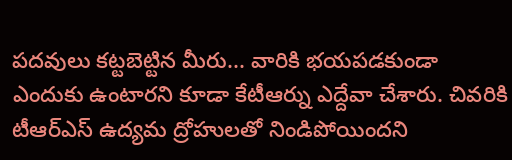పదవులు కట్టబెట్టిన మీరు... వారికి భయపడకుండా ఎందుకు ఉంటారని కూడా కేటీఆర్ను ఎద్దేవా చేశారు. చివరికి టీఆర్ఎస్ ఉద్యమ ద్రోహులతో నిండిపోయిందని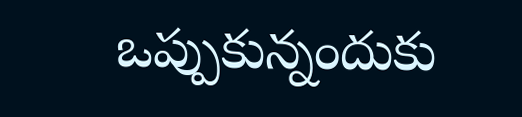ఒప్పుకున్నందుకు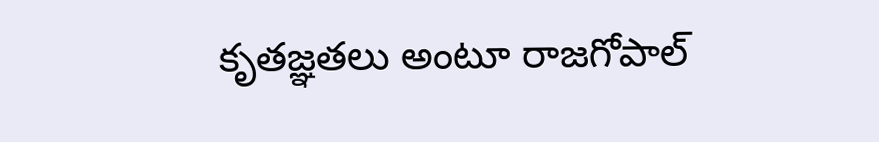కృతజ్ఞతలు అంటూ రాజగోపాల్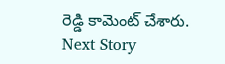రెడ్డి కామెంట్ చేశారు.
Next Story